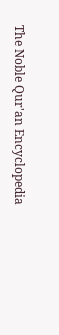The Noble Qur'an Encyclopedia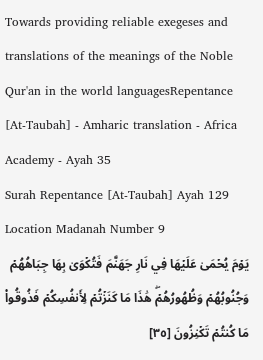Towards providing reliable exegeses and translations of the meanings of the Noble Qur'an in the world languagesRepentance [At-Taubah] - Amharic translation - Africa Academy - Ayah 35
Surah Repentance [At-Taubah] Ayah 129 Location Madanah Number 9
يَوۡمَ يُحۡمَىٰ عَلَيۡهَا فِي نَارِ جَهَنَّمَ فَتُكۡوَىٰ بِهَا جِبَاهُهُمۡ وَجُنُوبُهُمۡ وَظُهُورُهُمۡۖ هَٰذَا مَا كَنَزۡتُمۡ لِأَنفُسِكُمۡ فَذُوقُواْ مَا كُنتُمۡ تَكۡنِزُونَ [٣٥]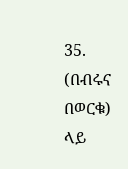35. (በብሩና በወርቁ) ላይ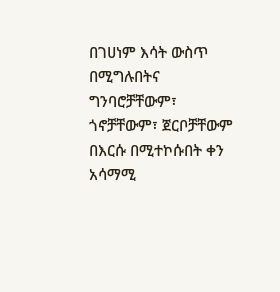በገሀነም እሳት ውስጥ በሚግሉበትና ግንባሮቻቸውም፣ ጎኖቻቸውም፣ ጀርቦቻቸውም በእርሱ በሚተኮሱበት ቀን አሳማሚ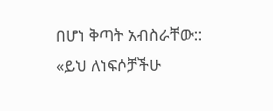በሆነ ቅጣት አብስራቸው:: «ይህ ለነፍሶቻችሁ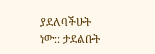ያደለባችሁት ነው:: ታደልቡት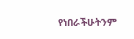የነበራችሁትንም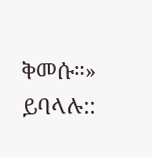ቅመሱ።» ይባላሉ::